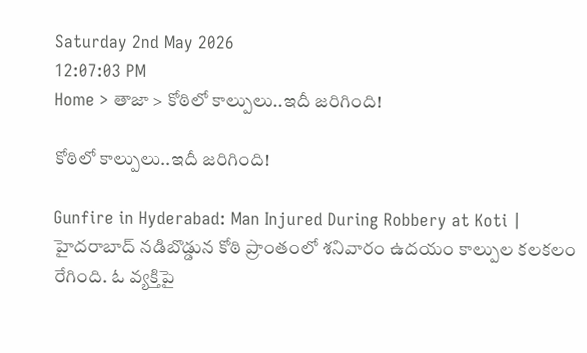Saturday 2nd May 2026
12:07:03 PM
Home > తాజా > కోఠిలో కాల్పులు..ఇదీ జరిగింది!

కోఠిలో కాల్పులు..ఇదీ జరిగింది!

Gunfire in Hyderabad: Man Injured During Robbery at Koti | హైదరాబాద్ నడిబొడ్డున కోఠి ప్రాంతంలో శనివారం ఉదయం కాల్పుల కలకలం రేగింది. ఓ వ్యక్తిపై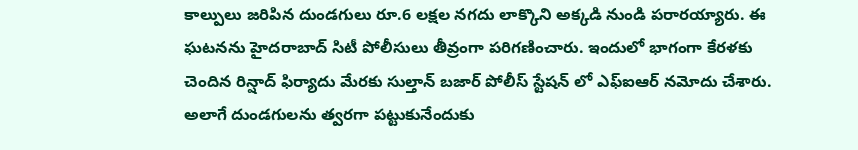కాల్పులు జరిపిన దుండగులు రూ.6 లక్షల నగదు లాక్కొని అక్కడి నుండి పరారయ్యారు. ఈ ఘటనను హైదరాబాద్ సిటీ పోలీసులు తీవ్రంగా పరిగణించారు. ఇందులో భాగంగా కేరళకు చెందిన రిన్షాద్ ఫిర్యాదు మేరకు సుల్తాన్ బజార్ పోలీస్ స్టేషన్ లో ఎఫ్ఐఆర్ నమోదు చేశారు. అలాగే దుండగులను త్వరగా పట్టుకునేందుకు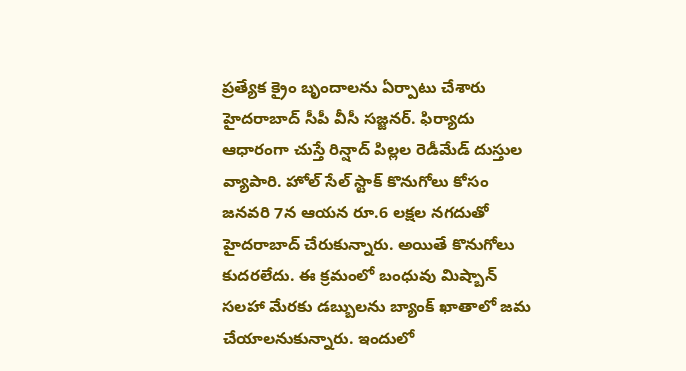ప్రత్యేక క్రైం బృందాలను ఏర్పాటు చేశారు హైదరాబాద్ సీపీ వీసీ సజ్జనర్. ఫిర్యాదు ఆధారంగా చుస్తే రిన్షాద్ పిల్లల రెడీమేడ్ దుస్తుల వ్యాపారి. హోల్ సేల్ స్టాక్ కొనుగోలు కోసం జనవరి 7న ఆయన రూ.6 లక్షల నగదుతో హైదరాబాద్ చేరుకున్నారు. అయితే కొనుగోలు కుదరలేదు. ఈ క్రమంలో బంధువు మిష్బాన్ సలహా మేరకు డబ్బులను బ్యాంక్ ఖాతాలో జమ చేయాలనుకున్నారు. ఇందులో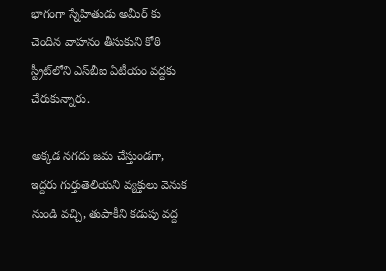భాగంగా స్నేహితుడు అమీర్ కు చెందిన వాహనం తీసుకుని కోఠి స్ట్రీట్‌లోని ఎస్‌బీఐ ఏటీయం వద్దకు చేరుకున్నారు.

అక్కడ నగదు జమ చేస్తుండగా, ఇద్దరు గుర్తుతెలియని వ్యక్తులు వెనుక నుండి వచ్చి, తుపాకీని కడుపు వద్ద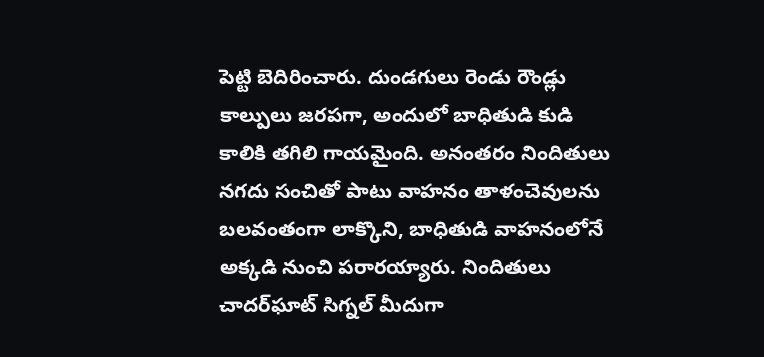పెట్టి బెదిరించారు. దుండగులు రెండు రౌండ్లు కాల్పులు జరపగా, అందులో బాధితుడి కుడి కాలికి తగిలి గాయమైంది. అనంతరం నిందితులు నగదు సంచితో పాటు వాహనం తాళంచెవులను బలవంతంగా లాక్కొని, బాధితుడి వాహనంలోనే అక్కడి నుంచి పరారయ్యారు. నిందితులు చాదర్‌ఘాట్ సిగ్నల్ మీదుగా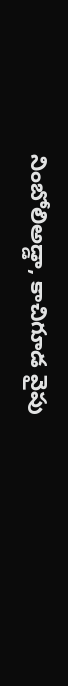నింబోలిఅడ్డా, కాచిగూడ వైపు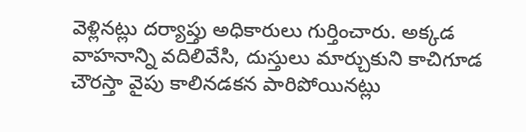వెళ్లినట్లు దర్యాప్తు అధికారులు గుర్తించారు. అక్కడ వాహనాన్ని వదిలివేసి, దుస్తులు మార్చుకుని కాచిగూడ చౌరస్తా వైపు కాలినడకన పారిపోయినట్లు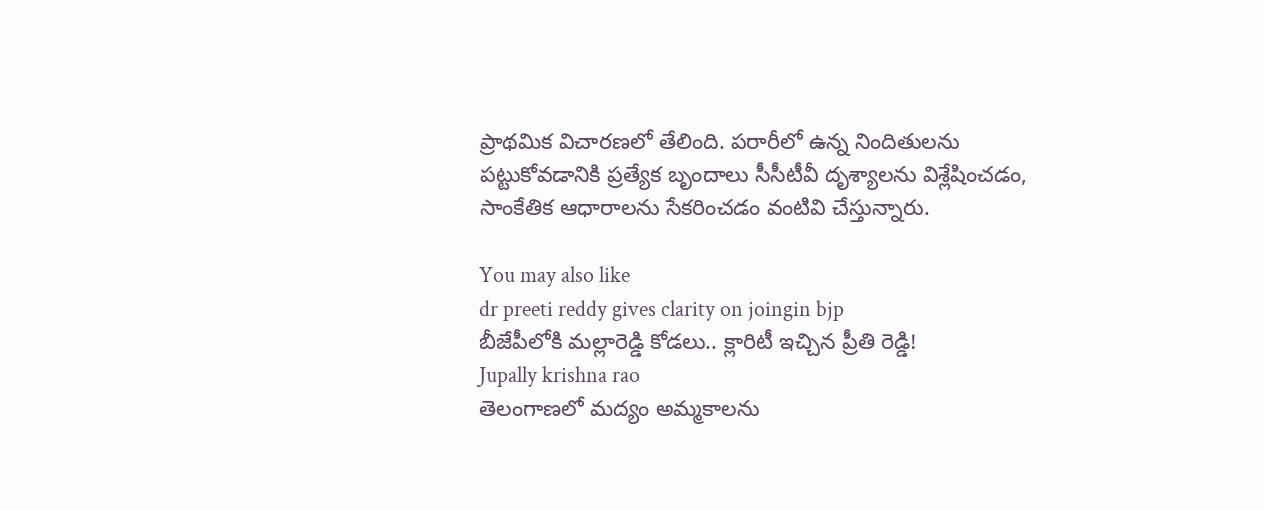ప్రాథమిక విచారణలో తేలింది. పరారీలో ఉన్న నిందితులను పట్టుకోవడానికి ప్రత్యేక బృందాలు సీసీటీవీ దృశ్యాలను విశ్లేషించడం, సాంకేతిక ఆధారాలను సేకరించడం వంటివి చేస్తున్నారు.

You may also like
dr preeti reddy gives clarity on joingin bjp
బీజేపీలోకి మల్లారెడ్డి కోడలు.. క్లారిటీ ఇచ్చిన ప్రీతి రెడ్డి!
Jupally krishna rao
తెలంగాణలో మ‌ద్యం అమ్మ‌కాల‌ను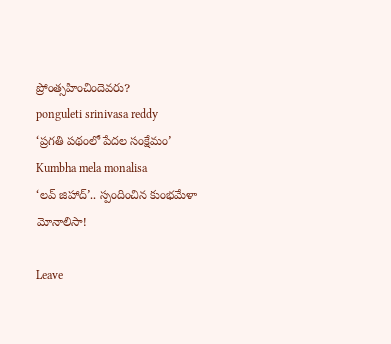ప్రోంత్స‌హించిందెవ‌రు?
ponguleti srinivasa reddy
‘ప్రగతి పథంలో పేదల సంక్షేమం’
Kumbha mela monalisa
‘లవ్ జిహాద్’.. స్పందించిన కుంభమేళా మోనాలిసా!

Leave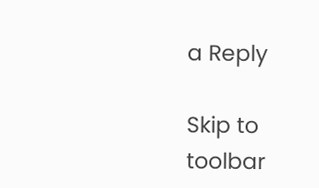a Reply

Skip to toolbar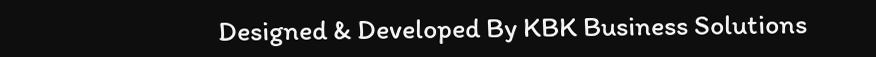Designed & Developed By KBK Business Solutions